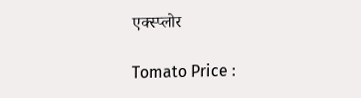एक्स्प्लोर

Tomato Price :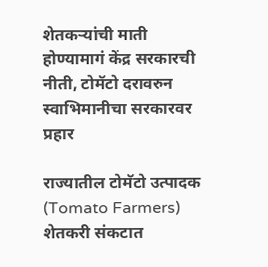शेतकऱ्यांची माती होण्यामागं केंद्र सरकारची नीती, टोमॅटो दरावरुन स्वाभिमानीचा सरकारवर प्रहार

राज्यातील टोमॅटो उत्पादक (Tomato Farmers) शेतकरी संकटात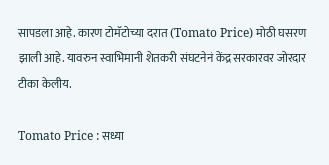सापडला आहे. कारण टोमॅटोच्या दरात (Tomato Price) मोठी घसरण झाली आहे. यावरुन स्वाभिमानी शेतकरी संघटनेनं केंद्र सरकारवर जोरदार टीका केलीय.

Tomato Price : सध्या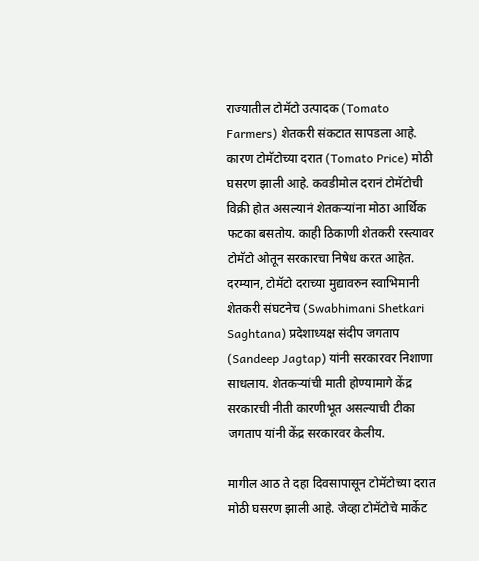राज्यातील टोमॅटो उत्पादक (Tomato Farmers) शेतकरी संकटात सापडला आहे. कारण टोमॅटोच्या दरात (Tomato Price) मोठी घसरण झाली आहे. कवडीमोल दरानं टोमॅटोची विक्री होत असल्यानं शेतकऱ्यांना मोठा आर्थिक फटका बसतोय. काही ठिकाणी शेतकरी रस्त्यावर टोमॅटो ओतून सरकारचा निषेध करत आहेत. दरम्यान, टोमॅटो दराच्या मुद्यावरुन स्वाभिमानी शेतकरी संघटनेच (Swabhimani Shetkari Saghtana) प्रदेशाध्यक्ष संदीप जगताप (Sandeep Jagtap) यांनी सरकारवर निशाणा साधलाय. शेतकऱ्यांची माती होण्यामागे केंद्र सरकारची नीती कारणीभूत असल्याची टीका जगताप यांनी केंद्र सरकारवर केलीय.

मागील आठ ते दहा दिवसापासून टोमॅटोच्या दरात मोठी घसरण झाली आहे. जेव्हा टोमॅटोचे मार्केट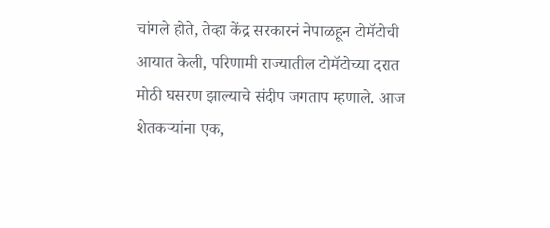चांगले होते, तेव्हा केंद्र सरकारनं नेपाळहून टोमॅटोची आयात केली, परिणामी राज्यातील टोमॅटोच्या दरात मोठी घसरण झाल्याचे संदीप जगताप म्हणाले. आज शेतकऱ्यांना एक,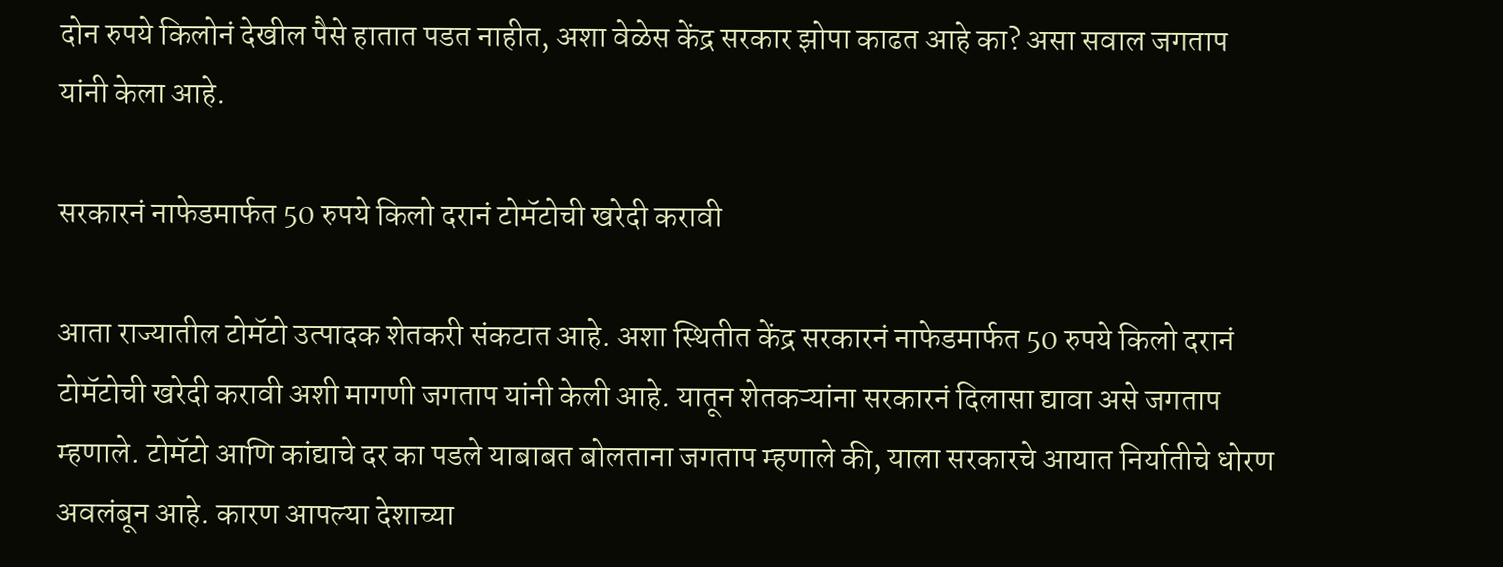दोन रुपये किलोनं देखील पैसे हातात पडत नाहीत, अशा वेळेस केंद्र सरकार झोपा काढत आहे का? असा सवाल जगताप यांनी केला आहे.

सरकारनं नाफेडमार्फत 50 रुपये किलो दरानं टोमॅटोची खरेदी करावी

आता राज्यातील टोमॅटो उत्पादक शेतकरी संकटात आहे. अशा स्थितीत केंद्र सरकारनं नाफेडमार्फत 50 रुपये किलो दरानं टोमॅटोची खरेदी करावी अशी मागणी जगताप यांनी केली आहे. यातून शेतकऱ्यांना सरकारनं दिलासा द्यावा असे जगताप म्हणाले. टोमॅटो आणि कांद्याचे दर का पडले याबाबत बोलताना जगताप म्हणाले की, याला सरकारचे आयात निर्यातीचे धोरण अवलंबून आहे. कारण आपल्या देशाच्या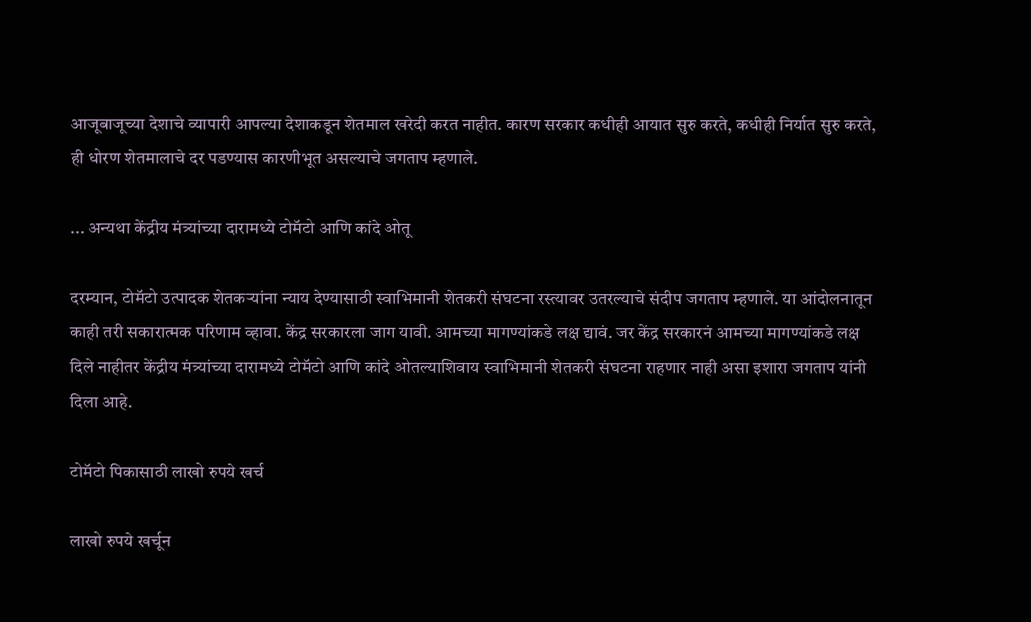आजूबाजूच्या देशाचे व्यापारी आपल्या देशाकडून शेतमाल खरेदी करत नाहीत. कारण सरकार कधीही आयात सुरु करते, कधीही निर्यात सुरु करते, ही धोरण शेतमालाचे दर पडण्यास कारणीभूत असल्याचे जगताप म्हणाले.

... अन्यथा केंद्रीय मंत्र्यांच्या दारामध्ये टोमॅटो आणि कांदे ओतू

दरम्यान, टोमॅटो उत्पादक शेतकऱ्यांना न्याय देण्यासाठी स्वाभिमानी शेतकरी संघटना रस्त्यावर उतरल्याचे संदीप जगताप म्हणाले. या आंदोलनातून काही तरी सकारात्मक परिणाम व्हावा. केंद्र सरकारला जाग यावी. आमच्या मागण्यांकडे लक्ष द्यावं. जर केंद्र सरकारनं आमच्या मागण्यांकडे लक्ष दिले नाहीतर केंद्रीय मंत्र्यांच्या दारामध्ये टोमॅटो आणि कांदे ओतल्याशिवाय स्वाभिमानी शेतकरी संघटना राहणार नाही असा इशारा जगताप यांनी दिला आहे.

टोमॅटो पिकासाठी लाखो रुपये खर्च

लाखो रुपये खर्चून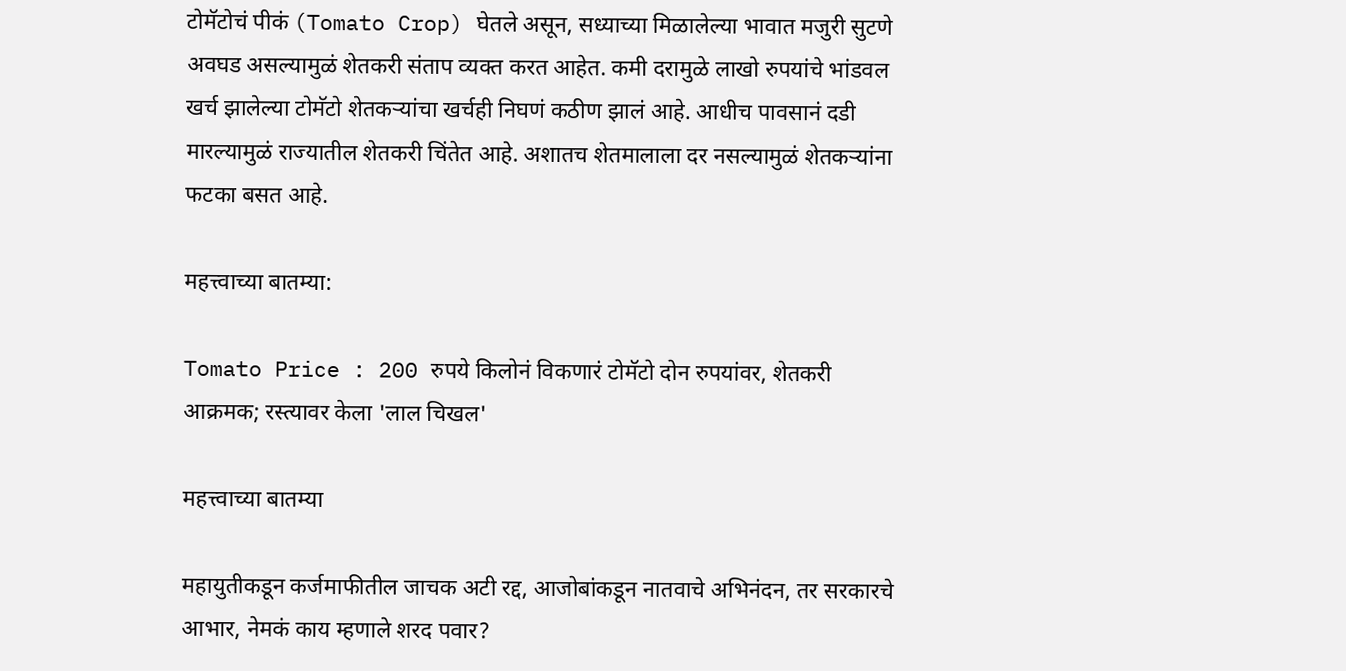टोमॅटोचं पीकं (Tomato Crop) घेतले असून, सध्याच्या मिळालेल्या भावात मजुरी सुटणे अवघड असल्यामुळं शेतकरी संताप व्यक्त करत आहेत. कमी दरामुळे लाखो रुपयांचे भांडवल खर्च झालेल्या टोमॅटो शेतकऱ्यांचा खर्चही निघणं कठीण झालं आहे. आधीच पावसानं दडी मारल्यामुळं राज्यातील शेतकरी चिंतेत आहे. अशातच शेतमालाला दर नसल्यामुळं शेतकऱ्यांना फटका बसत आहे.

महत्त्वाच्या बातम्या:

Tomato Price : 200 रुपये किलोनं विकणारं टोमॅटो दोन रुपयांवर, शेतकरी आक्रमक; रस्त्यावर केला 'लाल चिखल'

महत्त्वाच्या बातम्या

महायुतीकडून कर्जमाफीतील जाचक अटी रद्द, आजोबांकडून नातवाचे अभिनंदन, तर सरकारचे आभार, नेमकं काय म्हणाले शरद पवार?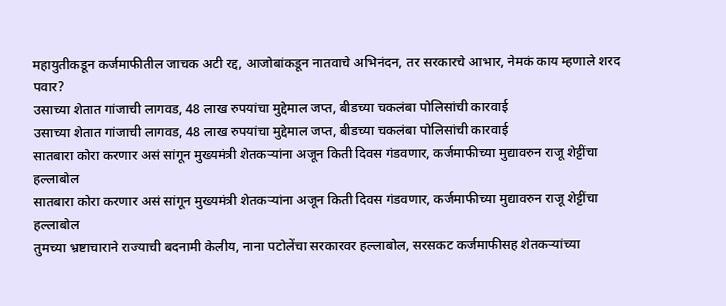महायुतीकडून कर्जमाफीतील जाचक अटी रद्द, आजोबांकडून नातवाचे अभिनंदन, तर सरकारचे आभार, नेमकं काय म्हणाले शरद पवार?
उसाच्या शेतात गांजाची लागवड, 48 लाख रुपयांचा मुद्देमाल जप्त, बीडच्या चकलंबा पोलिसांची कारवाई
उसाच्या शेतात गांजाची लागवड, 48 लाख रुपयांचा मुद्देमाल जप्त, बीडच्या चकलंबा पोलिसांची कारवाई
सातबारा कोरा करणार असं सांगून मुख्यमंत्री शेतकऱ्यांना अजून किती दिवस गंडवणार, कर्जमाफीच्या मुद्यावरुन राजू शेट्टींचा हल्लाबोल
सातबारा कोरा करणार असं सांगून मुख्यमंत्री शेतकऱ्यांना अजून किती दिवस गंडवणार, कर्जमाफीच्या मुद्यावरुन राजू शेट्टींचा हल्लाबोल
तुमच्या भ्रष्टाचाराने राज्याची बदनामी केलीय, नाना पटोलेंचा सरकारवर हल्लाबोल, सरसकट कर्जमाफीसह शेतकऱ्यांच्या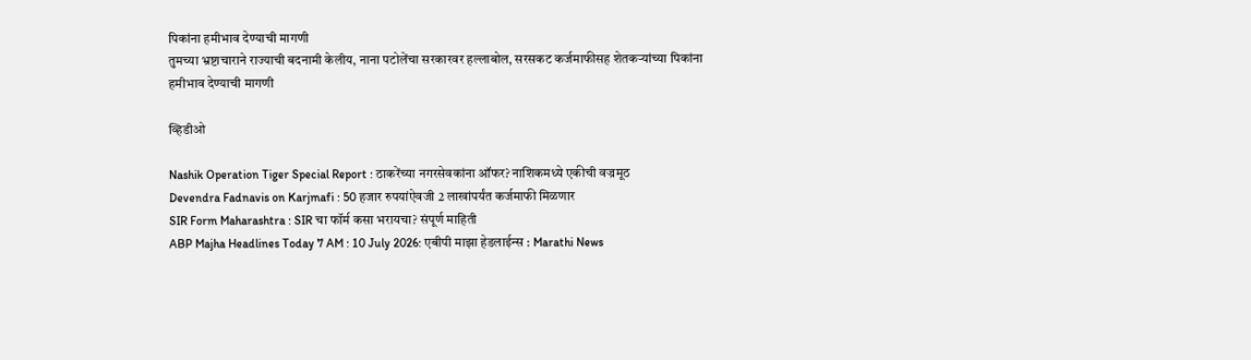पिकांना हमीभाव देण्याची मागणी
तुमच्या भ्रष्टाचाराने राज्याची बदनामी केलीय, नाना पटोलेंचा सरकारवर हल्लाबोल, सरसकट कर्जमाफीसह शेतकऱ्यांच्या पिकांना हमीभाव देण्याची मागणी

व्हिडीओ

Nashik Operation Tiger Special Report : ठाकरेंच्या नगरसेवकांना ऑफर? नाशिकमध्ये एकीची वज्रमूठ
Devendra Fadnavis on Karjmafi : 50 हजार रुपयांऐवजी 2 लाखांपर्यंत कर्जमाफी मिळणार
SIR Form Maharashtra : SIR चा फॉर्म कसा भरायचा? संपूर्ण माहिती
ABP Majha Headlines Today 7 AM : 10 July 2026: एबीपी माझा हेडलाईन्स : Marathi News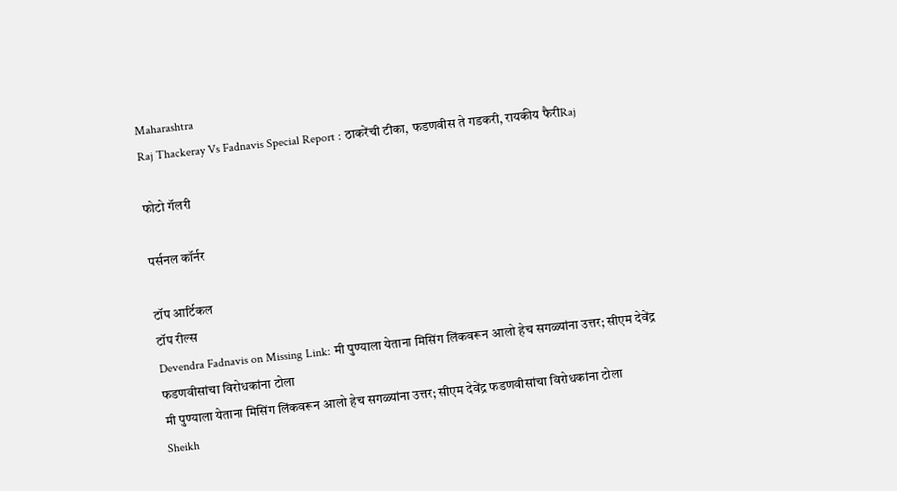Maharashtra
Raj Thackeray Vs Fadnavis Special Report : ठाकरेंची टीका, फडणवीस ते गडकरी, रायकीय फैरीRaj

फोटो गॅलरी

पर्सनल कॉर्नर

टॉप आर्टिकल
टॉप रील्स
Devendra Fadnavis on Missing Link: मी पुण्याला येताना मिसिंग लिंकवरून आलो हेच सगळ्यांना उत्तर; सीएम देवेंद्र फडणवीसांचा विरोधकांना टोला
मी पुण्याला येताना मिसिंग लिंकवरून आलो हेच सगळ्यांना उत्तर; सीएम देवेंद्र फडणवीसांचा विरोधकांना टोला
Sheikh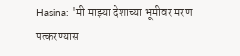Hasina: 'मी माझ्या देशाच्या भूमीवर मरण पत्करण्यास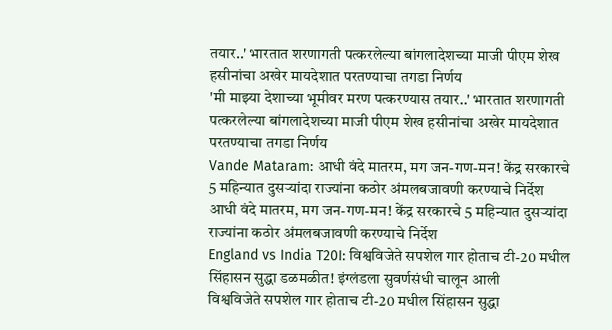तयार..' भारतात शरणागती पत्करलेल्या बांगलादेशच्या माजी पीएम शेख हसीनांचा अखेर मायदेशात परतण्याचा तगडा निर्णय
'मी माझ्या देशाच्या भूमीवर मरण पत्करण्यास तयार..' भारतात शरणागती पत्करलेल्या बांगलादेशच्या माजी पीएम शेख हसीनांचा अखेर मायदेशात परतण्याचा तगडा निर्णय
Vande Mataram: आधी वंदे मातरम, मग जन-गण-मन! केंद्र सरकारचे 5 महिन्यात दुसऱ्यांदा राज्यांना कठोर अंमलबजावणी करण्याचे निर्देश
आधी वंदे मातरम, मग जन-गण-मन! केंद्र सरकारचे 5 महिन्यात दुसऱ्यांदा राज्यांना कठोर अंमलबजावणी करण्याचे निर्देश
England vs India T20I: विश्वविजेते सपशेल गार होताच टी-20 मधील सिंहासन सुद्धा डळमळीत! इंग्लंडला सुवर्णसंधी चालून आली
विश्वविजेते सपशेल गार होताच टी-20 मधील सिंहासन सुद्धा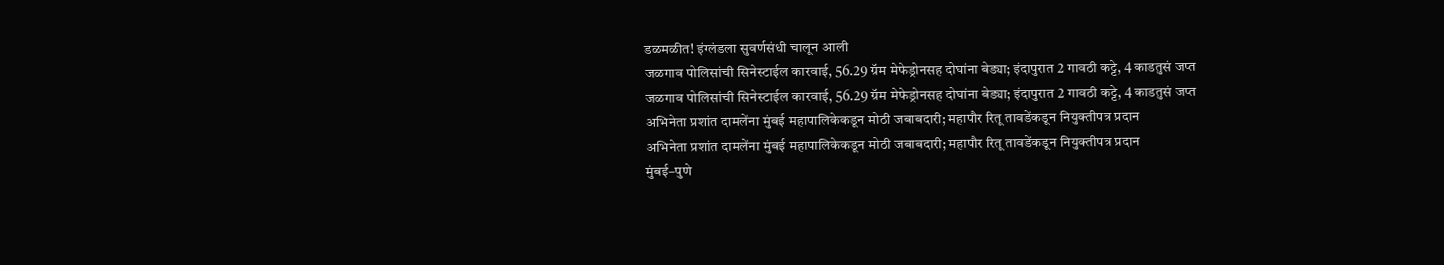डळमळीत! इंग्लंडला सुवर्णसंधी चालून आली
जळगाव पोलिसांची सिनेस्टाईल कारवाई, 56.29 ग्रॅम मेफेड्रोनसह दोघांना बेड्या; इंदापुरात 2 गावठी कट्टे, 4 काडतुसं जप्त
जळगाव पोलिसांची सिनेस्टाईल कारवाई, 56.29 ग्रॅम मेफेड्रोनसह दोघांना बेड्या; इंदापुरात 2 गावठी कट्टे, 4 काडतुसं जप्त
अभिनेता प्रशांत दामलेंना मुंबई महापालिकेकडून मोठी जबाबदारी; महापौर रितू तावडेंकडून नियुक्तीपत्र प्रदान
अभिनेता प्रशांत दामलेंना मुंबई महापालिकेकडून मोठी जबाबदारी; महापौर रितू तावडेंकडून नियुक्तीपत्र प्रदान
मुंबई–पुणे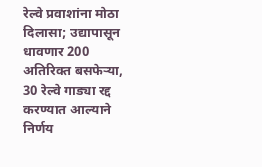रेल्वे प्रवाशांना मोठा दिलासा; उद्यापासून धावणार 200 अतिरिक्त बसफेऱ्या, 30 रेल्वे गाड्या रद्द करण्यात आल्याने निर्णय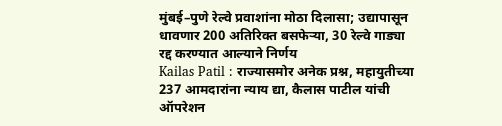मुंबई–पुणे रेल्वे प्रवाशांना मोठा दिलासा; उद्यापासून धावणार 200 अतिरिक्त बसफेऱ्या, 30 रेल्वे गाड्या रद्द करण्यात आल्याने निर्णय
Kailas Patil : राज्यासमोर अनेक प्रश्न, महायुतीच्या 237 आमदारांना न्याय द्या, कैलास पाटील यांची ऑपरेशन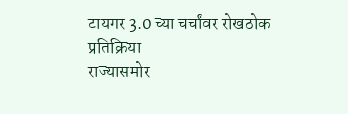टायगर 3.0 च्या चर्चांवर रोखठोक प्रतिक्रिया
राज्यासमोर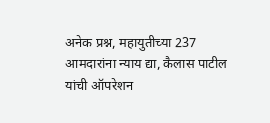अनेक प्रश्न, महायुतीच्या 237 आमदारांना न्याय द्या, कैलास पाटील यांची ऑपरेशन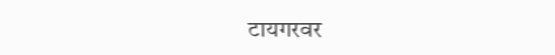टायगरवर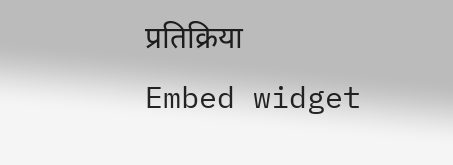प्रतिक्रिया
Embed widget